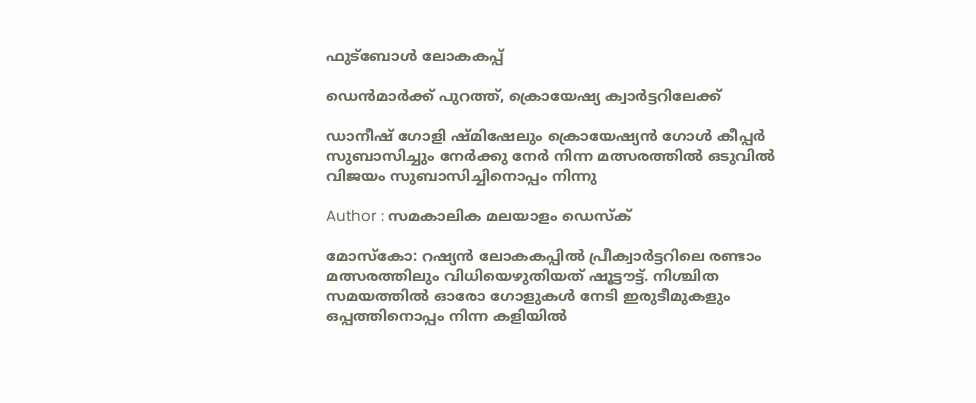ഫുട്ബോൾ ലോകകപ്പ്

ഡെന്‍മാര്‍ക്ക് പുറത്ത്, ക്രൊയേഷ്യ ക്വാര്‍ട്ടറിലേക്ക്

ഡാനീഷ് ഗോളി ഷ്മിഷേലും ക്രൊയേഷ്യന്‍ ഗോള്‍ കീപ്പര്‍ സുബാസിച്ചും നേര്‍ക്കു നേര്‍ നിന്ന മത്സരത്തില്‍ ഒടുവില്‍ വിജയം സുബാസിച്ചിനൊപ്പം നിന്നു

Author : സമകാലിക മലയാളം ഡെസ്ക്

മോസ്‌കോ: റഷ്യന്‍ ലോകകപ്പില്‍ പ്രീക്വാര്‍ട്ടറിലെ രണ്ടാം മത്സരത്തിലും വിധിയെഴുതിയത് ഷൂട്ടൗട്ട്. നിശ്ചിത സമയത്തില്‍ ഓരോ ഗോളുകള്‍ നേടി ഇരുടീമുകളും ഒപ്പത്തിനൊപ്പം നിന്ന കളിയില്‍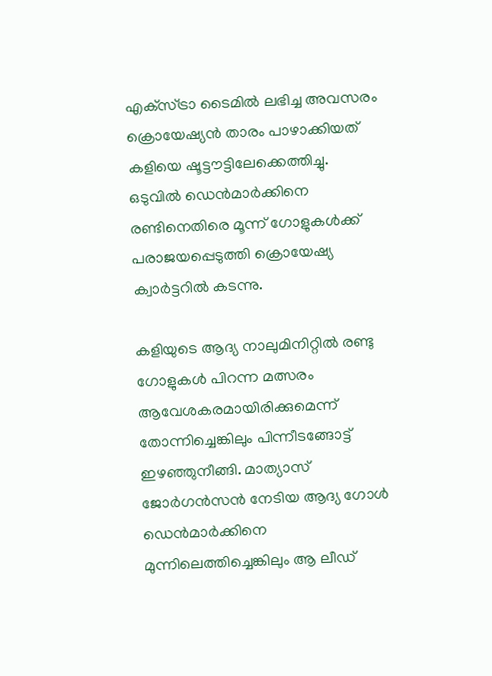എക്‌സ്ട്രാ ടൈമില്‍ ലഭിച്ച അവസരം ക്രൊയേഷ്യന്‍ താരം പാഴാക്കിയത് കളിയെ ഷൂട്ടൗട്ടിലേക്കെത്തിച്ചു. ഒടുവില്‍ ഡെന്‍മാര്‍ക്കിനെ രണ്ടിനെതിരെ മൂന്ന് ഗോളുകള്‍ക്ക് പരാജയപ്പെടുത്തി ക്രൊയേഷ്യ ക്വാര്‍ട്ടറില്‍ കടന്നു.

കളിയുടെ ആദ്യ നാലുമിനിറ്റില്‍ രണ്ടു ഗോളുകള്‍ പിറന്ന മത്സരം ആവേശകരമായിരിക്കുമെന്ന് തോന്നിച്ചെങ്കിലും പിന്നീടങ്ങോട്ട് ഇഴഞ്ഞുനീങ്ങി. മാത്യാസ് ജോര്‍ഗന്‍സന്‍ നേടിയ ആദ്യ ഗോള്‍ ഡെന്‍മാര്‍ക്കിനെ മുന്നിലെത്തിച്ചെങ്കിലും ആ ലീഡ്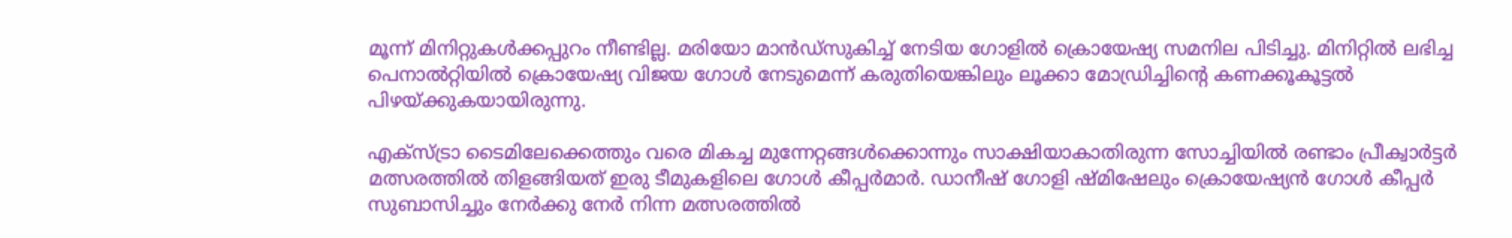മൂന്ന് മിനിറ്റുകള്‍ക്കപ്പുറം നീണ്ടില്ല. മരിയോ മാന്‍ഡ്‌സുകിച്ച് നേടിയ ഗോളില്‍ ക്രൊയേഷ്യ സമനില പിടിച്ചു. മിനിറ്റില്‍ ലഭിച്ച പെനാല്‍റ്റിയില്‍ ക്രൊയേഷ്യ വിജയ ഗോള്‍ നേടുമെന്ന് കരുതിയെങ്കിലും ലൂക്കാ മോഡ്രിച്ചിന്റെ കണക്കൂകൂട്ടല്‍ പിഴയ്ക്കുകയായിരുന്നു.

എക്‌സ്ട്രാ ടൈമിലേക്കെത്തും വരെ മികച്ച മുന്നേറ്റങ്ങള്‍ക്കൊന്നും സാക്ഷിയാകാതിരുന്ന സോച്ചിയില്‍ രണ്ടാം പ്രീക്വാര്‍ട്ടര്‍ മത്സരത്തില്‍ തിളങ്ങിയത് ഇരു ടീമുകളിലെ ഗോള്‍ കീപ്പര്‍മാര്‍. ഡാനീഷ് ഗോളി ഷ്മിഷേലും ക്രൊയേഷ്യന്‍ ഗോള്‍ കീപ്പര്‍ സുബാസിച്ചും നേര്‍ക്കു നേര്‍ നിന്ന മത്സരത്തില്‍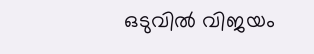ഒടുവില്‍ വിജയം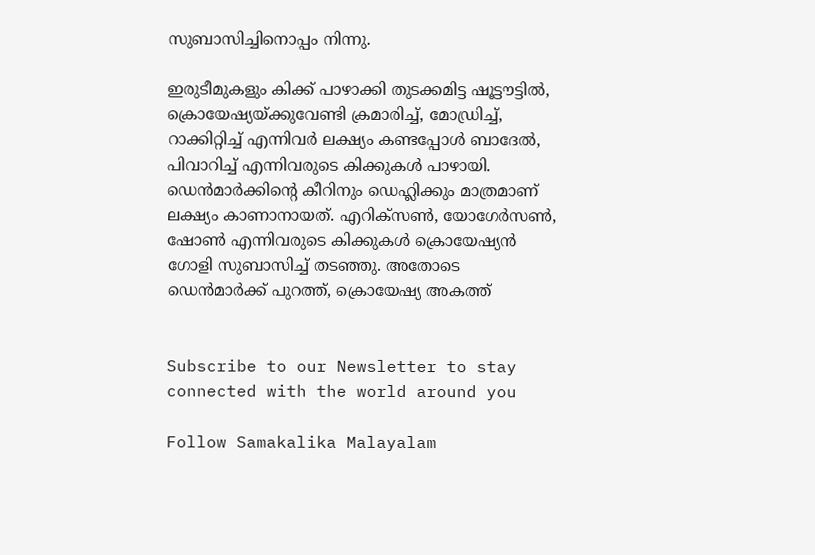സുബാസിച്ചിനൊപ്പം നിന്നു.

ഇരുടീമുകളും കിക്ക് പാഴാക്കി തുടക്കമിട്ട ഷൂട്ടൗട്ടില്‍, ക്രൊയേഷ്യയ്ക്കുവേണ്ടി ക്രമാരിച്ച്, മോഡ്രിച്ച്, റാക്കിറ്റിച്ച് എന്നിവര്‍ ലക്ഷ്യം കണ്ടപ്പോള്‍ ബാദേല്‍, പിവാറിച്ച് എന്നിവരുടെ കിക്കുകള്‍ പാഴായി. ഡെന്‍മാര്‍ക്കിന്റെ കീറിനും ഡെഹ്ലിക്കും മാത്രമാണ് ലക്ഷ്യം കാണാനായത്. എറിക്‌സണ്‍, യോഗേര്‍സണ്‍, ഷോണ്‍ എന്നിവരുടെ കിക്കുകള്‍ ക്രൊയേഷ്യന്‍ ഗോളി സുബാസിച്ച് തടഞ്ഞു. അതോടെ ഡെന്‍മാര്‍ക്ക് പുറത്ത്, ക്രൊയേഷ്യ അകത്ത്‌


Subscribe to our Newsletter to stay connected with the world around you

Follow Samakalika Malayalam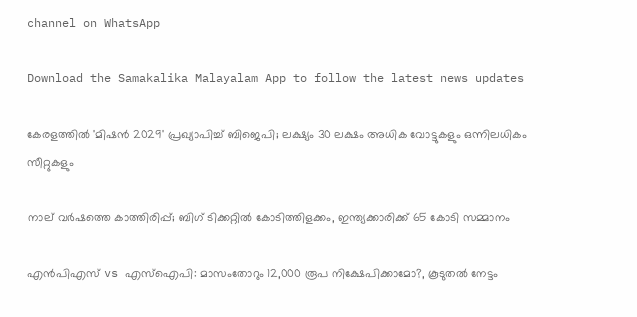channel on WhatsApp

Download the Samakalika Malayalam App to follow the latest news updates

കേരളത്തിൽ 'മിഷൻ 2029' പ്രഖ്യാപിച്ച് ബിജെപി; ലക്ഷ്യം 30 ലക്ഷം അധിക വോട്ടുകളും ഒന്നിലധികം സീറ്റുകളും

നാല് വര്‍ഷത്തെ കാത്തിരിപ്പ്; ബിഗ് ടിക്കറ്റില്‍ കോടിത്തിളക്കം, ഇന്ത്യക്കാരിക്ക് 65 കോടി സമ്മാനം

എന്‍പിഎസ് vs എസ്‌ഐപി: മാസംതോറും 12,000 രൂപ നിക്ഷേപിക്കാമോ?, കൂടുതല്‍ നേട്ടം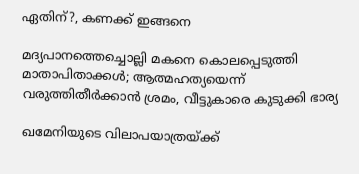ഏതിന്?, കണക്ക് ഇങ്ങനെ

മദ്യപാനത്തെച്ചൊല്ലി മകനെ കൊലപ്പെടുത്തി മാതാപിതാക്കൾ; ആത്മഹത്യയെന്ന് വരുത്തിതീർക്കാൻ ശ്രമം, വീട്ടുകാരെ കുടുക്കി ഭാര്യ

ഖമേനിയുടെ വിലാപയാത്രയ്ക്ക്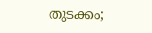തുടക്കം;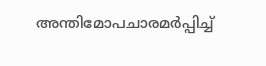അന്തിമോപചാരമർപ്പിച്ച്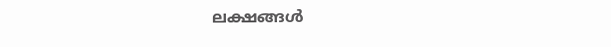ലക്ഷങ്ങൾ